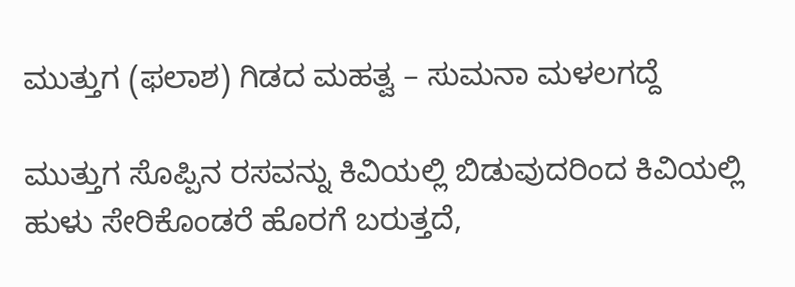ಮುತ್ತುಗ (ಫಲಾಶ) ಗಿಡದ ಮಹತ್ವ – ಸುಮನಾ ಮಳಲಗದ್ದೆ

ಮುತ್ತುಗ ಸೊಪ್ಪಿನ ರಸವನ್ನು ಕಿವಿಯಲ್ಲಿ ಬಿಡುವುದರಿಂದ ಕಿವಿಯಲ್ಲಿ ಹುಳು ಸೇರಿಕೊಂಡರೆ ಹೊರಗೆ ಬರುತ್ತದೆ,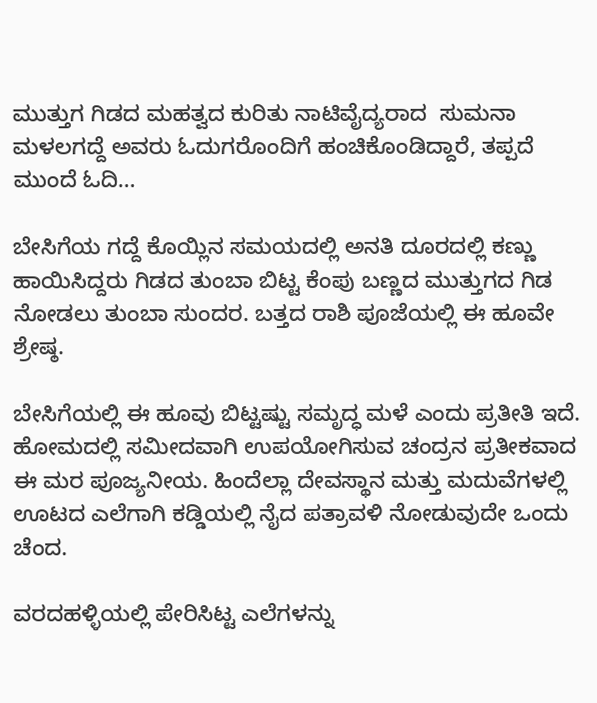ಮುತ್ತುಗ ಗಿಡದ ಮಹತ್ವದ ಕುರಿತು ನಾಟಿವೈದ್ಯರಾದ  ಸುಮನಾ ಮಳಲಗದ್ದೆ ಅವರು ಓದುಗರೊಂದಿಗೆ ಹಂಚಿಕೊಂಡಿದ್ದಾರೆ, ತಪ್ಪದೆ ಮುಂದೆ ಓದಿ…

ಬೇಸಿಗೆಯ ಗದ್ದೆ ಕೊಯ್ಲಿನ ಸಮಯದಲ್ಲಿ ಅನತಿ ದೂರದಲ್ಲಿ ಕಣ್ಣು ಹಾಯಿಸಿದ್ದರು ಗಿಡದ ತುಂಬಾ ಬಿಟ್ಟ ಕೆಂಪು ಬಣ್ಣದ ಮುತ್ತುಗದ ಗಿಡ ನೋಡಲು ತುಂಬಾ ಸುಂದರ. ಬತ್ತದ ರಾಶಿ ಪೂಜೆಯಲ್ಲಿ ಈ ಹೂವೇ ಶ್ರೇಷ್ಠ.

ಬೇಸಿಗೆಯಲ್ಲಿ ಈ ಹೂವು ಬಿಟ್ಟಷ್ಟು ಸಮೃದ್ಧ ಮಳೆ ಎಂದು ಪ್ರತೀತಿ ಇದೆ. ಹೋಮದಲ್ಲಿ ಸಮೀದವಾಗಿ ಉಪಯೋಗಿಸುವ ಚಂದ್ರನ ಪ್ರತೀಕವಾದ ಈ ಮರ ಪೂಜ್ಯನೀಯ. ಹಿಂದೆಲ್ಲಾ ದೇವಸ್ಥಾನ ಮತ್ತು ಮದುವೆಗಳಲ್ಲಿ ಊಟದ ಎಲೆಗಾಗಿ ಕಡ್ಡಿಯಲ್ಲಿ ನೈದ ಪತ್ರಾವಳಿ ನೋಡುವುದೇ ಒಂದು ಚೆಂದ.

ವರದಹಳ್ಳಿಯಲ್ಲಿ ಪೇರಿಸಿಟ್ಟ ಎಲೆಗಳನ್ನು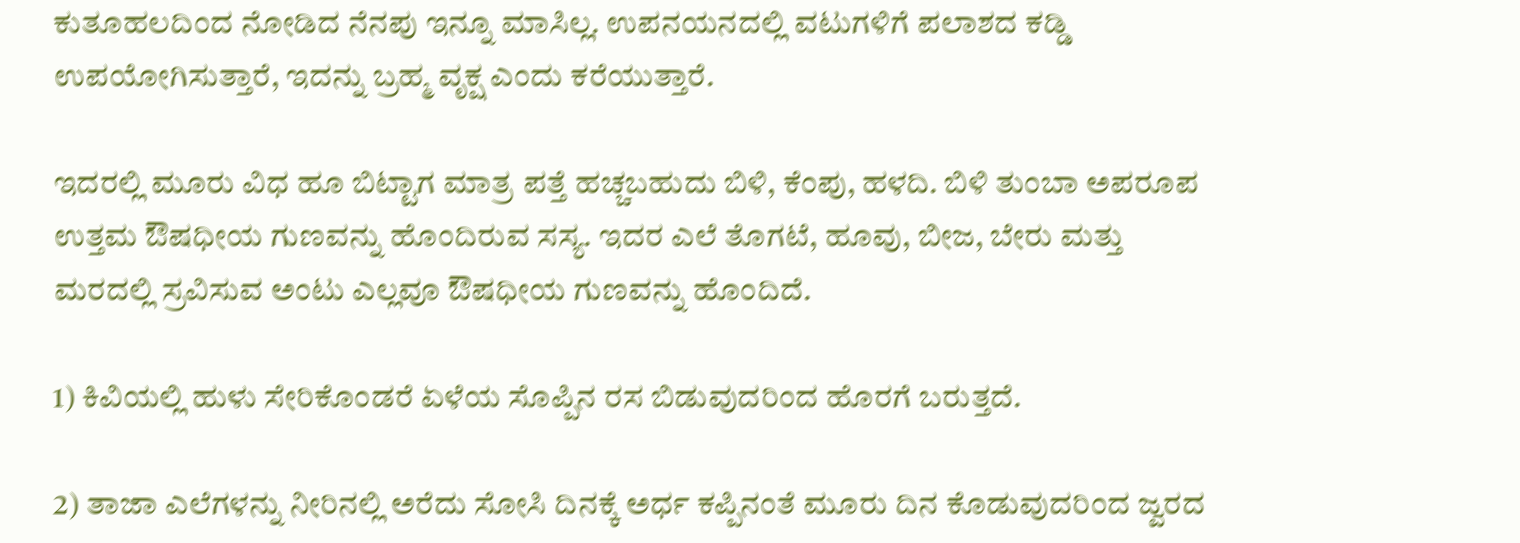ಕುತೂಹಲದಿಂದ ನೋಡಿದ ನೆನಪು ಇನ್ನೂ ಮಾಸಿಲ್ಲ. ಉಪನಯನದಲ್ಲಿ ವಟುಗಳಿಗೆ ಪಲಾಶದ ಕಡ್ಡಿ ಉಪಯೋಗಿಸುತ್ತಾರೆ, ಇದನ್ನು ಬ್ರಹ್ಮ ವೃಕ್ಷ ಎಂದು ಕರೆಯುತ್ತಾರೆ.

ಇದರಲ್ಲಿ ಮೂರು ವಿಧ ಹೂ ಬಿಟ್ಟಾಗ ಮಾತ್ರ ಪತ್ತೆ ಹಚ್ಚಬಹುದು ಬಿಳಿ, ಕೆಂಪು, ಹಳದಿ. ಬಿಳಿ ತುಂಬಾ ಅಪರೂಪ ಉತ್ತಮ ಔಷಧೀಯ ಗುಣವನ್ನು ಹೊಂದಿರುವ ಸಸ್ಯ. ಇದರ ಎಲೆ ತೊಗಟೆ, ಹೂವು, ಬೀಜ, ಬೇರು ಮತ್ತು ಮರದಲ್ಲಿ ಸ್ರವಿಸುವ ಅಂಟು ಎಲ್ಲವೂ ಔಷಧೀಯ ಗುಣವನ್ನು ಹೊಂದಿದೆ.

1) ಕಿವಿಯಲ್ಲಿ ಹುಳು ಸೇರಿಕೊಂಡರೆ ಏಳೆಯ ಸೊಪ್ಪಿನ ರಸ ಬಿಡುವುದರಿಂದ ಹೊರಗೆ ಬರುತ್ತದೆ.

2) ತಾಜಾ ಎಲೆಗಳನ್ನು ನೀರಿನಲ್ಲಿ ಅರೆದು ಸೋಸಿ ದಿನಕ್ಕೆ ಅರ್ಧ ಕಪ್ಪಿನಂತೆ ಮೂರು ದಿನ ಕೊಡುವುದರಿಂದ ಜ್ವರದ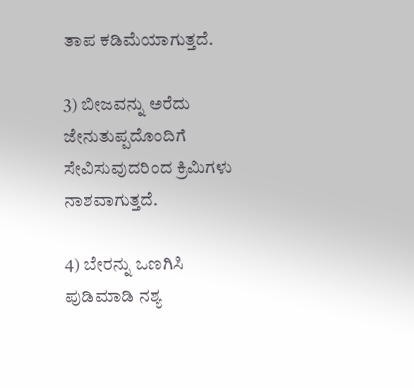ತಾಪ ಕಡಿಮೆಯಾಗುತ್ತದೆ.

3) ಬೀಜವನ್ನು ಅರೆದು ಜೇನುತುಪ್ಪದೊಂದಿಗೆ ಸೇವಿಸುವುದರಿಂದ ಕ್ರಿಮಿಗಳು ನಾಶವಾಗುತ್ತದೆ.

4) ಬೇರನ್ನು ಒಣಗಿಸಿ ಪುಡಿಮಾಡಿ ನಶ್ಯ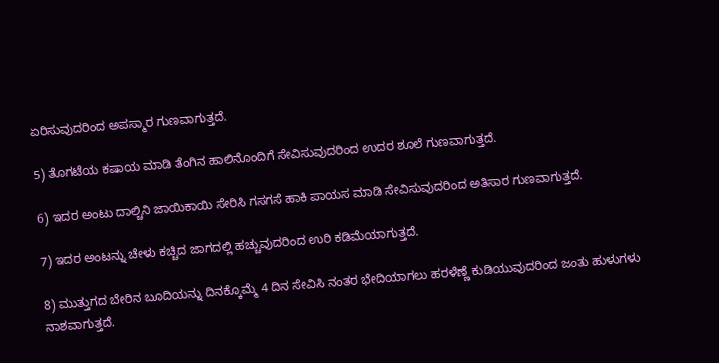ಏರಿಸುವುದರಿಂದ ಅಪಸ್ಮಾರ ಗುಣವಾಗುತ್ತದೆ.

5) ತೊಗಟೆಯ ಕಷಾಯ ಮಾಡಿ ತೆಂಗಿನ ಹಾಲಿನೊಂದಿಗೆ ಸೇವಿಸುವುದರಿಂದ ಉದರ ಶೂಲೆ ಗುಣವಾಗುತ್ತದೆ.

6) ಇದರ ಅಂಟು ದಾಲ್ಚಿನಿ ಜಾಯಿಕಾಯಿ ಸೇರಿಸಿ ಗಸಗಸೆ ಹಾಕಿ ಪಾಯಸ ಮಾಡಿ ಸೇವಿಸುವುದರಿಂದ ಅತಿಸಾರ ಗುಣವಾಗುತ್ತದೆ.

7) ಇದರ ಅಂಟನ್ನು ಚೇಳು ಕಚ್ಚಿದ ಜಾಗದಲ್ಲಿ ಹಚ್ಚುವುದರಿಂದ ಉರಿ ಕಡಿಮೆಯಾಗುತ್ತದೆ.

8) ಮುತ್ತುಗದ ಬೇರಿನ ಬೂದಿಯನ್ನು ದಿನಕ್ಕೊಮ್ಮೆ 4 ದಿನ ಸೇವಿಸಿ ನಂತರ ಭೇದಿಯಾಗಲು ಹರಳೆಣ್ಣೆ ಕುಡಿಯುವುದರಿಂದ ಜಂತು ಹುಳುಗಳು ನಾಶವಾಗುತ್ತದೆ.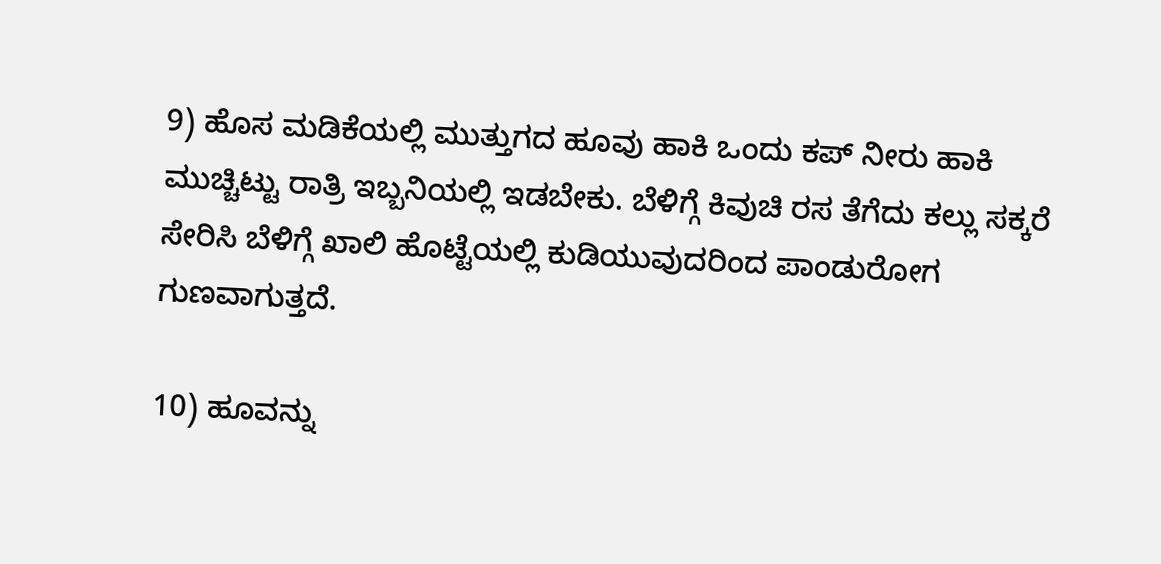9) ಹೊಸ ಮಡಿಕೆಯಲ್ಲಿ ಮುತ್ತುಗದ ಹೂವು ಹಾಕಿ ಒಂದು ಕಪ್ ನೀರು ಹಾಕಿ ಮುಚ್ಚಿಟ್ಟು ರಾತ್ರಿ ಇಬ್ಬನಿಯಲ್ಲಿ ಇಡಬೇಕು. ಬೆಳಿಗ್ಗೆ ಕಿವುಚಿ ರಸ ತೆಗೆದು ಕಲ್ಲು ಸಕ್ಕರೆ ಸೇರಿಸಿ ಬೆಳಿಗ್ಗೆ ಖಾಲಿ ಹೊಟ್ಟೆಯಲ್ಲಿ ಕುಡಿಯುವುದರಿಂದ ಪಾಂಡುರೋಗ ಗುಣವಾಗುತ್ತದೆ.

10) ಹೂವನ್ನು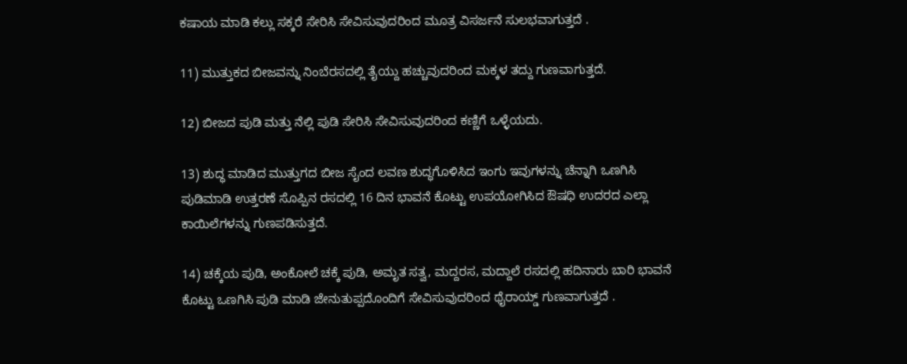ಕಷಾಯ ಮಾಡಿ ಕಲ್ಲು ಸಕ್ಕರೆ ಸೇರಿಸಿ ಸೇವಿಸುವುದರಿಂದ ಮೂತ್ರ ವಿಸರ್ಜನೆ ಸುಲಭವಾಗುತ್ತದೆ .

11) ಮುತ್ತುಕದ ಬೀಜವನ್ನು ನಿಂಬೆರಸದಲ್ಲಿ ತೈಯ್ದು ಹಚ್ಚುವುದರಿಂದ ಮಕ್ಕಳ ತದ್ದು ಗುಣವಾಗುತ್ತದೆ.

12) ಬೀಜದ ಪುಡಿ ಮತ್ತು ನೆಲ್ಲಿ ಪುಡಿ ಸೇರಿಸಿ ಸೇವಿಸುವುದರಿಂದ ಕಣ್ಣಿಗೆ ಒಳ್ಳೆಯದು.

13) ಶುದ್ಧ ಮಾಡಿದ ಮುತ್ತುಗದ ಬೀಜ ಸೈಂದ ಲವಣ ಶುದ್ಧಗೊಳಿಸಿದ ಇಂಗು ಇವುಗಳನ್ನು ಚೆನ್ನಾಗಿ ಒಣಗಿಸಿ ಪುಡಿಮಾಡಿ ಉತ್ತರಣೆ ಸೊಪ್ಪಿನ ರಸದಲ್ಲಿ 16 ದಿನ ಭಾವನೆ ಕೊಟ್ಟು ಉಪಯೋಗಿಸಿದ ಔಷಧಿ ಉದರದ ಎಲ್ಲಾ ಕಾಯಿಲೆಗಳನ್ನು ಗುಣಪಡಿಸುತ್ತದೆ.

14) ಚಕ್ಕೆಯ ಪುಡಿ, ಅಂಕೋಲೆ ಚಕ್ಕೆ ಪುಡಿ, ಅಮೃತ ಸತ್ವ, ಮದ್ದರಸ, ಮದ್ದಾಲೆ ರಸದಲ್ಲಿ ಹದಿನಾರು ಬಾರಿ ಭಾವನೆ ಕೊಟ್ಟು ಒಣಗಿಸಿ ಪುಡಿ ಮಾಡಿ ಜೇನುತುಪ್ಪದೊಂದಿಗೆ ಸೇವಿಸುವುದರಿಂದ ಥೈರಾಯ್ಡ್ ಗುಣವಾಗುತ್ತದೆ .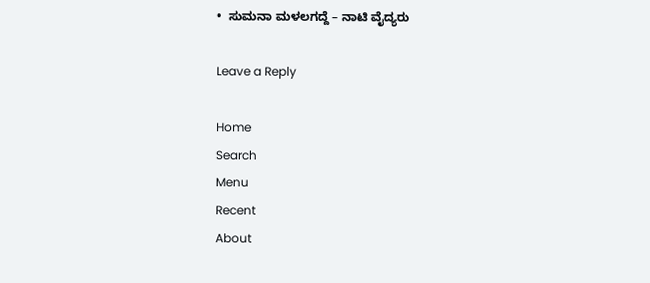•  ಸುಮನಾ ಮಳಲಗದ್ದೆ – ನಾಟಿ ವೈದ್ಯರು

Leave a Reply

Home
Search
Menu
Recent
About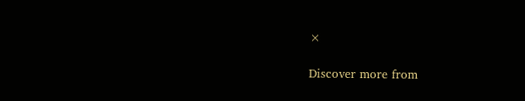×

Discover more from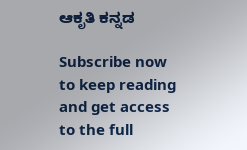ಆಕೃತಿ ಕನ್ನಡ

Subscribe now to keep reading and get access to the full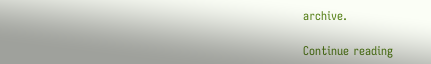archive.

Continue reading